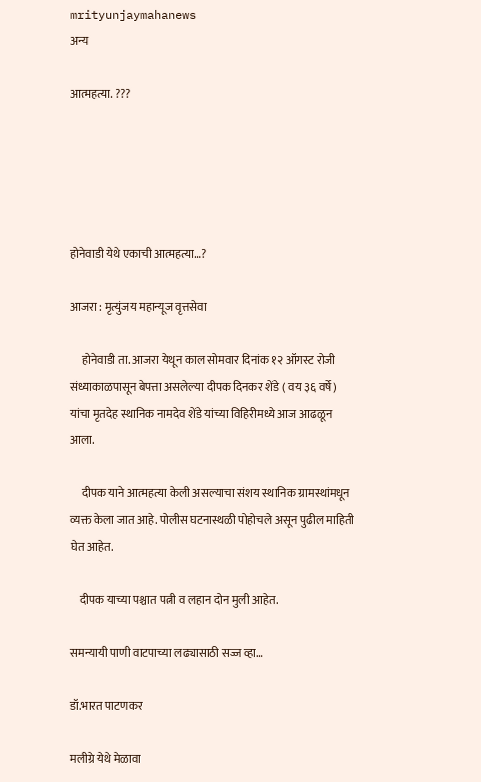mrityunjaymahanews
अन्य

आत्महत्या. ???





होनेवाडी येथे एकाची आत्महत्या…?

आजरा : मृत्युंजय महान्यूज वृत्तसेवा

     होनेवाडी ता. आजरा येथून काल सोमवार दिनांक १२ ऑगस्ट रोजी संध्याकाळपासून बेपत्ता असलेल्या दीपक दिनकर शेंडे ( वय ३६ वर्षे) यांचा मृतदेह स्थानिक नामदेव शेंडे यांच्या विहिरीमध्ये आज आढळून आला.

     दीपक याने आत्महत्या केली असल्याचा संशय स्थानिक ग्रामस्थांमधून व्यक्त केला जात आहे. पोलीस घटनास्थळी पोहोचले असून पुढील माहिती घेत आहेत.

    दीपक याच्या पश्चात पत्नी व लहान दोन मुली आहेत.

समन्यायी पाणी वाटपाच्या लढ्यासाठी सज्ज व्हा…

डॉ.भारत पाटणकर

मलीग्रे येथे मेळावा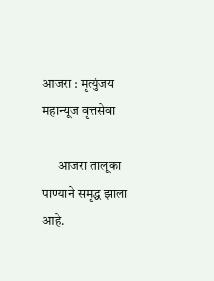आजरा : मृत्युंजय महान्यूज वृत्तसेवा

      आजरा तालूका पाण्याने समृद्ध झाला आहे.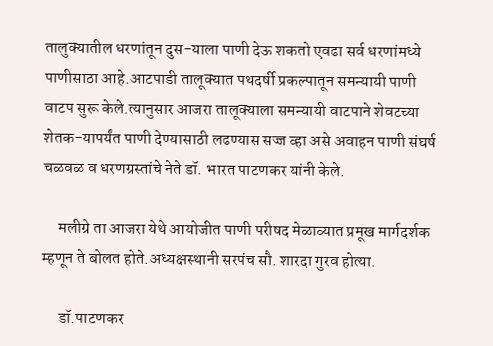तालुक्यातील धरणांतून दुस-याला पाणी देऊ शकतो एवढा सर्व धरणांमध्ये पाणीसाठा आहे.आटपाडी तालूक्यात पथदर्षी प्रकल्पातून समन्यायी पाणी वाटप सुरू केले.त्यानुसार आजरा तालूक्याला समन्यायी वाटपाने शेवटच्या शेतक-यापर्यंत पाणी देण्यासाठी लढण्यास सज्ज व्हा असे अवाहन पाणी संघर्ष चळवळ व धरणग्रस्तांचे नेते डॉ. भारत पाटणकर यांनी केले.

     मलीग्रे ता आजरा येथे आयोजीत पाणी परीषद मेळाव्यात प्रमूख मार्गदर्शक म्हणून ते बोलत होते.अध्यक्षस्थानी सरपंच सौ. शारदा गुरव होत्या.

     डॉ.पाटणकर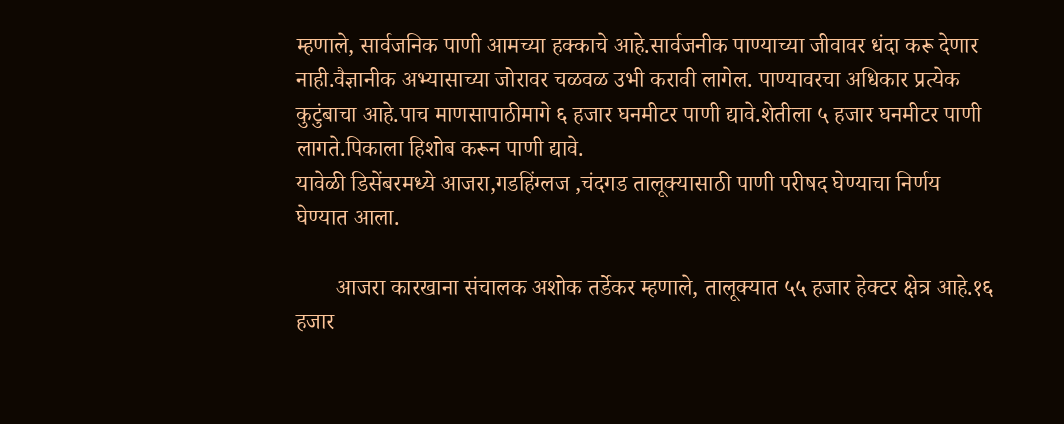म्हणाले, सार्वजनिक पाणी आमच्या हक्काचे आहे.सार्वजनीक पाण्याच्या जीवावर धंदा करू देणार नाही.वैज्ञानीक अभ्यासाच्या जोरावर चळवळ उभी करावी लागेल. पाण्यावरचा अधिकार प्रत्येक कुटुंबाचा आहे.पाच माणसापाठीमागे ६ हजार घनमीटर पाणी द्यावे.शेतीला ५ हजार घनमीटर पाणी लागते.पिकाला हिशोब करून पाणी द्यावे.
यावेळी डिसेंबरमध्ये आजरा,गडहिंग्लज ,चंदगड तालूक्यासाठी पाणी परीषद घेण्याचा निर्णय घेण्यात आला.

       आजरा कारखाना संचालक अशोक तर्डेकर म्हणाले, तालूक्यात ५५ हजार हेक्टर क्षेत्र आहे.१६ हजार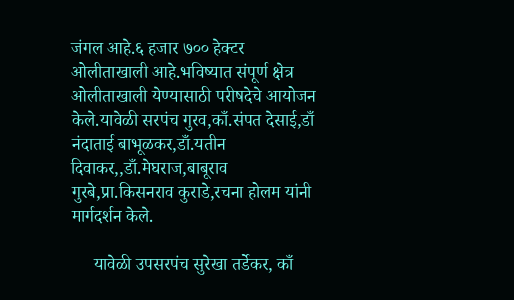जंगल आहे.६ हजार ७०० हेक्टर ओलीताखाली आहे.भविष्यात संपूर्ण क्षेत्र ओलीताखाली येण्यासाठी परीषदेचे आयोजन केले.यावेळी सरपंच गुरव,काँ.संपत देसाई,डाँ नंदाताई बाभूळकर,डाँ.यतीन दिवाकर,,डाँ.मेघराज,बाबूराव गुरबे,प्रा.किसनराव कुराडे,रचना होलम यांनी मार्गदर्शन केले.

     यावेळी उपसरपंच सुरेखा तर्डेकर, काँ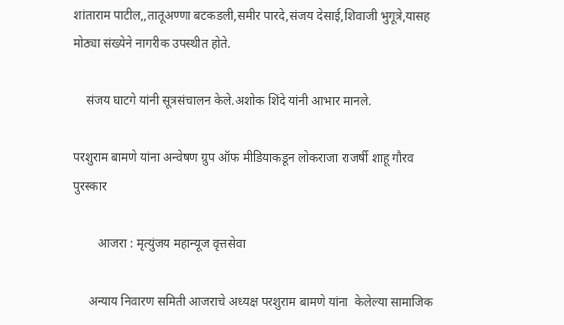शांताराम पाटील,,तातूअण्णा बटकडली,समीर पारदे,संजय देसाई,शिवाजी भुगूत्रे,यासह मोठ्या संख्येने नागरीक उपस्थीत होते.

    संजय घाटगे यांनी सूत्रसंचालन केले.अशोक शिंदे यांनी आभार मानले.

परशुराम बामणे यांना अन्वेषण ग्रुप ऑफ मीडियाकडून लोकराजा राजर्षी शाहू गौरव पुरस्कार

        आजरा : मृत्युंजय महान्यूज वृत्तसेवा

     अन्याय निवारण समिती आजराचे अध्यक्ष परशुराम बामणे यांना  केलेल्या सामाजिक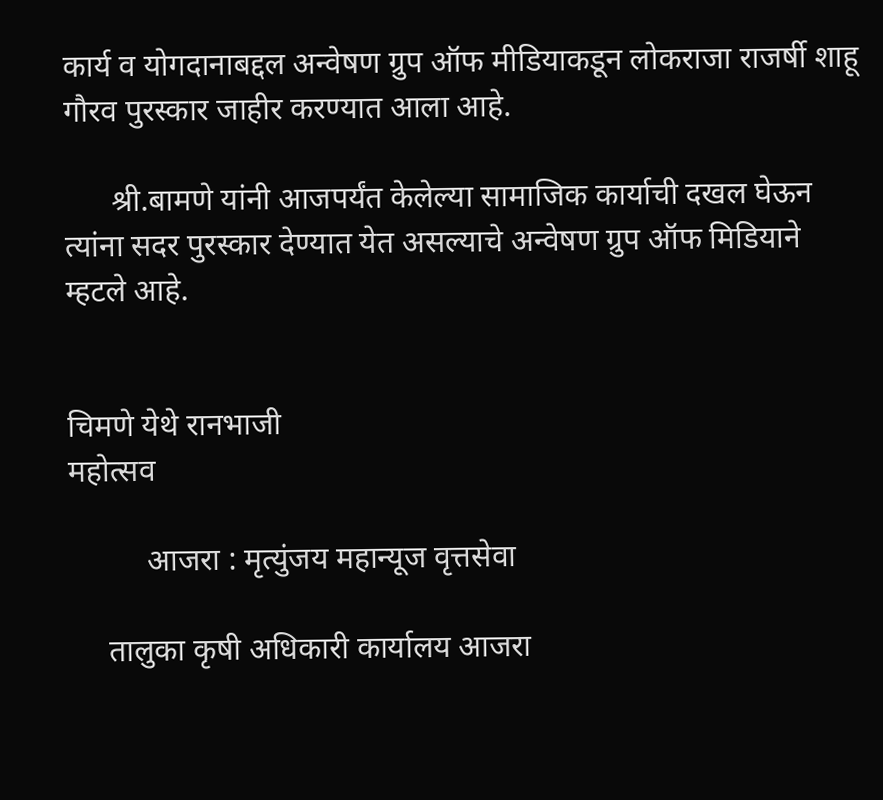कार्य व योगदानाबद्दल अन्वेषण ग्रुप ऑफ मीडियाकडून लोकराजा राजर्षी शाहू गौरव पुरस्कार जाहीर करण्यात आला आहे.

      श्री.बामणे यांनी आजपर्यंत केलेल्या सामाजिक कार्याची दखल घेऊन त्यांना सदर पुरस्कार देण्यात येत असल्याचे अन्वेषण ग्रुप ऑफ मिडियाने म्हटले आहे.


चिमणे येथे रानभाजी
महोत्सव

          आजरा : मृत्युंजय महान्यूज वृत्तसेवा

     तालुका कृषी अधिकारी कार्यालय आजरा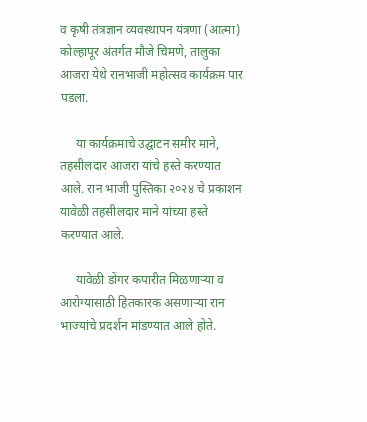व कृषी तंत्रज्ञान व्यवस्थापन यंत्रणा (आत्मा) कोल्हापूर अंतर्गत मौजे चिमणे, तालुका आजरा येथे रानभाजी महोत्सव कार्यक्रम पार पडला.

     या कार्यक्रमाचे उद्घाटन समीर माने, तहसीलदार आजरा यांचे हस्ते करण्यात आले. रान भाजी पुस्तिका २०२४ चे प्रकाशन यावेळी तहसीलदार माने यांच्या हस्ते करण्यात आले.

     यावेळी डोंगर कपारीत मिळणाऱ्या व आरोग्यासाठी हितकारक असणाऱ्या रान भाज्यांचे प्रदर्शन मांडण्यात आले होते.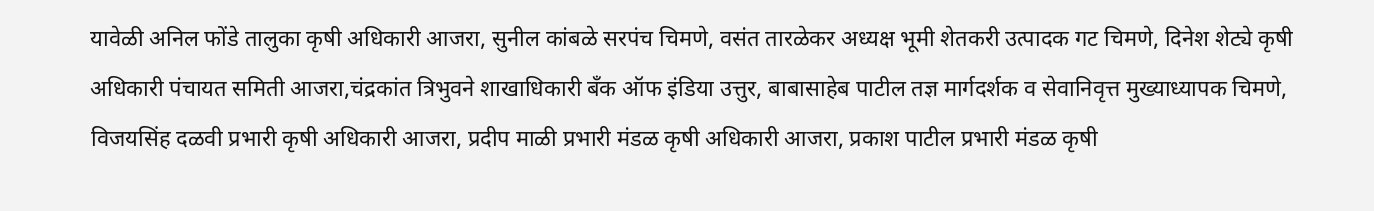यावेळी अनिल फोंडे तालुका कृषी अधिकारी आजरा, सुनील कांबळे सरपंच चिमणे, वसंत तारळेकर अध्यक्ष भूमी शेतकरी उत्पादक गट चिमणे, दिनेश शेट्ये कृषी अधिकारी पंचायत समिती आजरा,चंद्रकांत त्रिभुवने शाखाधिकारी बँक ऑफ इंडिया उत्तुर, बाबासाहेब पाटील तज्ञ मार्गदर्शक व सेवानिवृत्त मुख्याध्यापक चिमणे, विजयसिंह दळवी प्रभारी कृषी अधिकारी आजरा, प्रदीप माळी प्रभारी मंडळ कृषी अधिकारी आजरा, प्रकाश पाटील प्रभारी मंडळ कृषी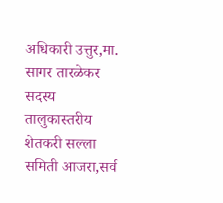अधिकारी उत्तुर,मा. सागर तारळेकर सदस्य तालुकास्तरीय शेतकरी सल्ला समिती आजरा,सर्व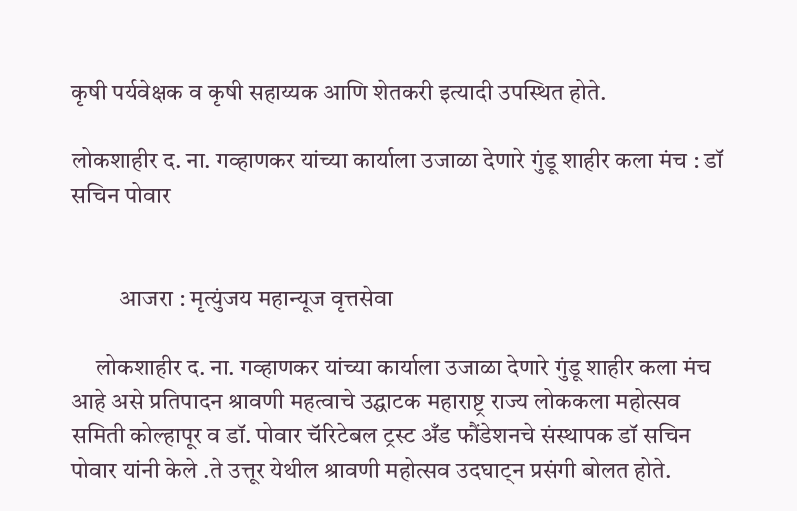कृषी पर्यवेक्षक व कृषी सहाय्यक आणि शेतकरी इत्यादी उपस्थित होते.

लोकशाहीर द. ना. गव्हाणकर यांच्या कार्याला उजाळा देणारे गुंडू शाहीर कला मंच : डॉ सचिन पोवार


          आजरा : मृत्युंजय महान्यूज वृत्तसेवा

     लोकशाहीर द. ना. गव्हाणकर यांच्या कार्याला उजाळा देणारे गुंडू शाहीर कला मंच आहे असे प्रतिपादन श्रावणी महत्वाचे उद्घाटक महाराष्ट्र राज्य लोककला महोत्सव समिती कोल्हापूर व डॉ. पोवार चॅरिटेबल ट्रस्ट अँड फौंडेशनचे संस्थापक डॉ सचिन पोवार यांनी केले .ते उत्तूर येथील श्रावणी महोत्सव उदघाट्न प्रसंगी बोलत होते.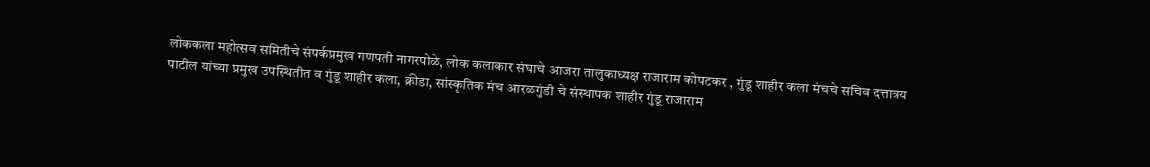लोककला महोत्सव समितीचे संपर्कप्रमुख गणपती नागरपोळे, लोक कलाकार संघाचे आजरा तालुकाध्यक्ष राजाराम कोपटकर , गुंडू शाहीर कला मंचचे सचिव दत्तात्रय पाटील यांच्या प्रमुख उपस्थितीत व गुंडू शाहीर कला, क्रीडा, सांस्कृतिक मंच आरळगुंडी चे संस्थापक शाहीर गुंडू राजाराम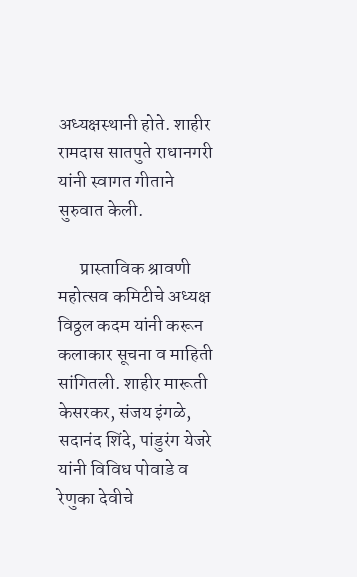अध्यक्षस्थानी होते. शाहीर रामदास सातपुते राधानगरी यांनी स्वागत गीताने सुरुवात केली.

      प्रास्ताविक श्रावणी महोत्सव कमिटीचे अध्यक्ष विठ्ठल कदम यांनी करून कलाकार सूचना व माहिती सांगितली. शाहीर मारूती केसरकर, संजय इंगळे, सदानंद शिंदे, पांडुरंग येजरे यांनी विविध पोवाडे व रेणुका देवीचे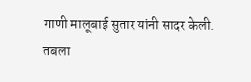गाणी मालूबाई सुतार यांनी सादर केली. तबला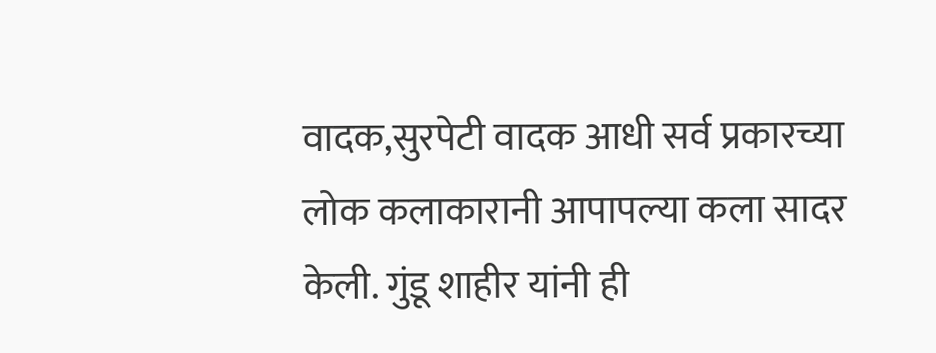वादक,सुरपेटी वादक आधी सर्व प्रकारच्या लोक कलाकारानी आपापल्या कला सादर केली. गुंडू शाहीर यांनी ही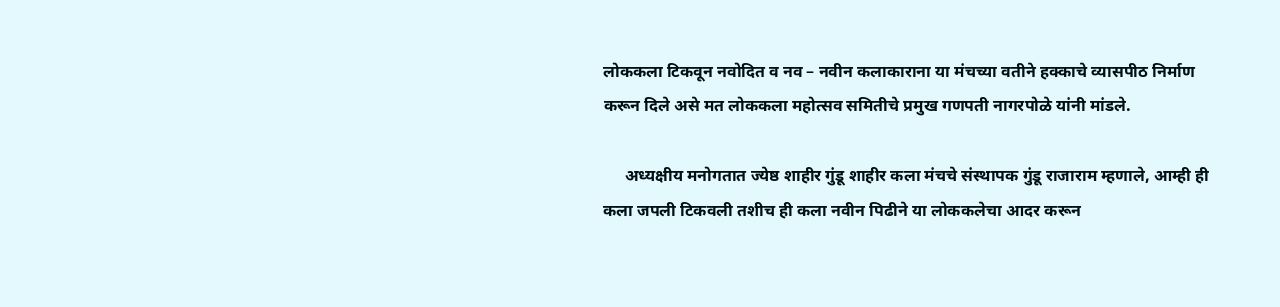लोककला टिकवून नवोदित व नव – नवीन कलाकाराना या मंचच्या वतीने हक्काचे व्यासपीठ निर्माण करून दिले असे मत लोककला महोत्सव समितीचे प्रमुख गणपती नागरपोळे यांनी मांडले.

     अध्यक्षीय मनोगतात ज्येष्ठ शाहीर गुंडू शाहीर कला मंचचे संस्थापक गुंडू राजाराम म्हणाले, आम्ही ही कला जपली टिकवली तशीच ही कला नवीन पिढीने या लोककलेचा आदर करून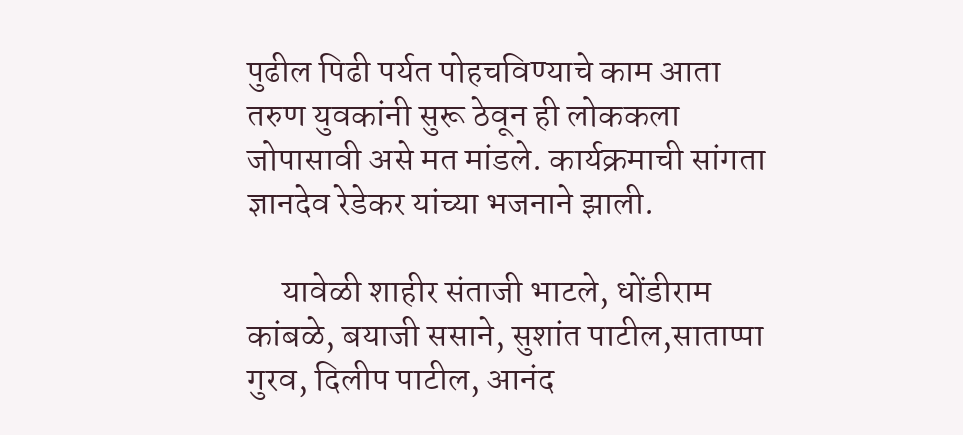पुढील पिढी पर्यत पोहचविण्याचे काम आता तरुण युवकांनी सुरू ठेवून ही लोककला जोपासावी असे मत मांडले. कार्यक्रमाची सांगता ज्ञानदेव रेडेकर यांच्या भजनाने झाली.

     यावेळी शाहीर संताजी भाटले, धोंडीराम कांबळे, बयाजी ससाने, सुशांत पाटील,साताप्पा गुरव, दिलीप पाटील, आनंद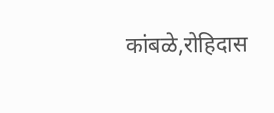कांबळे,रोहिदास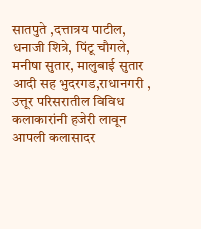सातपुते ,दत्तात्रय पाटील, धनाजी शित्रे, पिंटू चौगले, मनीषा सुतार, मालुबाई सुतार आदी सह भुदरगड,राधानगरी , उत्तूर परिसरातील विविध कलाकारांनी हजेरी लावून आपली कलासादर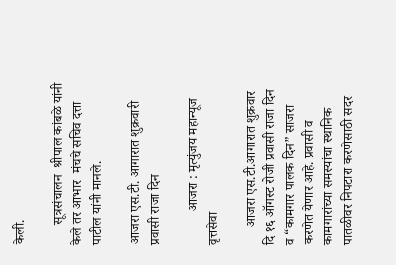केली.

      सूत्रसंचालन  श्रीपाल कांबळे यांनी केले तर आभार  मंचचे सचिव दत्ता पाटील यांनी मानले.

आजरा एस.टी. आगारात शुक्रवारी प्रवासी राजा दिन

          आजरा : मृत्युंजय महान्यूज वृत्तसेवा

     आजरा एस.टी.आगारात शुक्रवार दि १६ ऑगस्ट रोजी प्रवासी राजा दिन व “कामगार पालक दिन” साजरा करणेत येणार आहे. प्रवासी व कामगारांच्या समस्यांचा स्थानिक पातळीवर निपटारा करणेसाठी सदर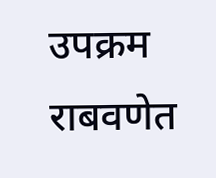उपक्रम राबवणेत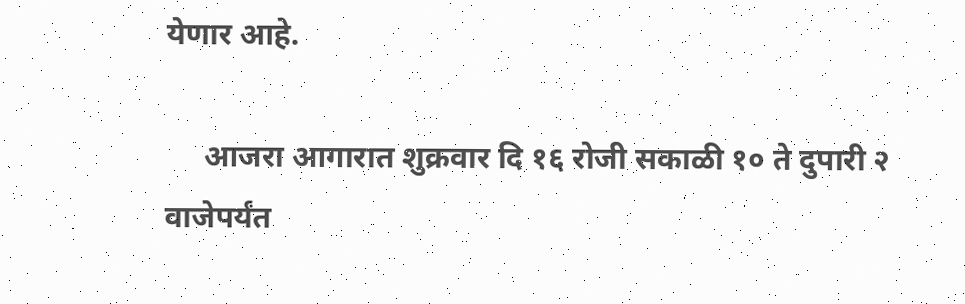येणार आहे.

     आजरा आगारात शुक्रवार दि १६ रोजी सकाळी १० ते दुपारी २ वाजेपर्यंत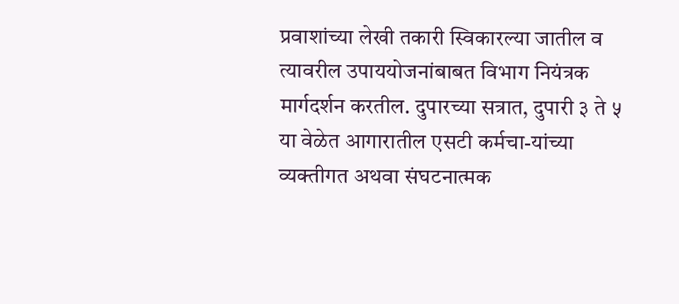प्रवाशांच्या लेखी तकारी स्विकारल्या जातील व त्यावरील उपाययोजनांबाबत विभाग नियंत्रक मार्गदर्शन करतील. दुपारच्या सत्रात, दुपारी ३ ते ५ या वेळेत आगारातील एसटी कर्मचा-यांच्या व्यक्तीगत अथवा संघटनात्मक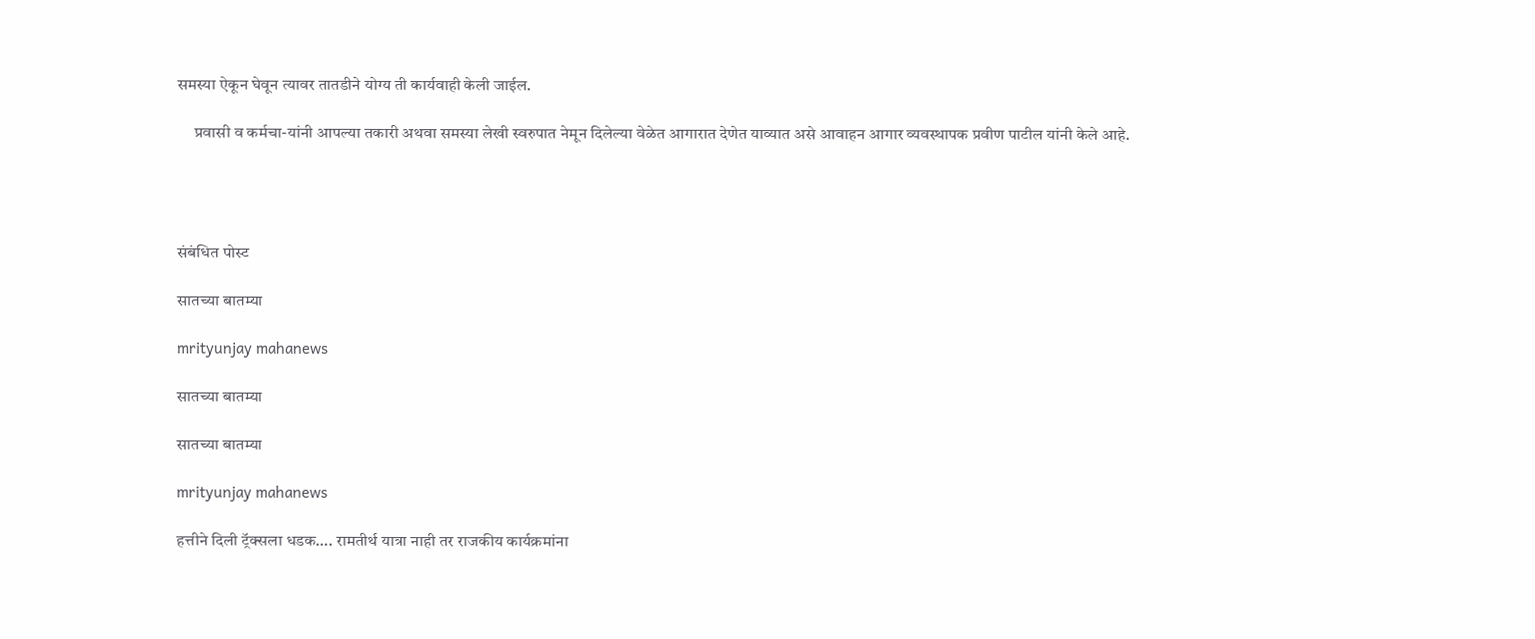समस्या ऐकून घेवून त्यावर तातडीने योग्य ती कार्यवाही केली जाईल.

     प्रवासी व कर्मचा-यांनी आपल्या तकारी अथवा समस्या लेखी स्वरुपात नेमून दिलेल्या वेळेत आगारात देणेत याव्यात असे आवाहन आगार व्यवस्थापक प्रवीण पाटील यांनी केले आहे.




संबंधित पोस्ट

सातच्या बातम्या

mrityunjay mahanews

सातच्या बातम्या

सातच्या बातम्या

mrityunjay mahanews

हत्तीने दिली ट्रॅक्सला धडक…. रामतीर्थ यात्रा नाही तर राजकीय कार्यक्रमांना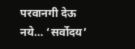परवानगी देऊ नये… ‘सर्वोदय’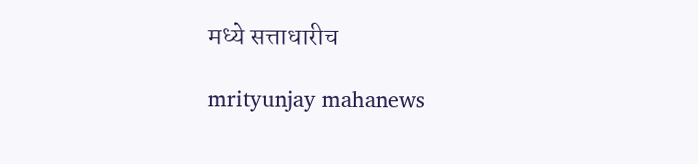मध्ये सत्ताधारीच

mrityunjay mahanews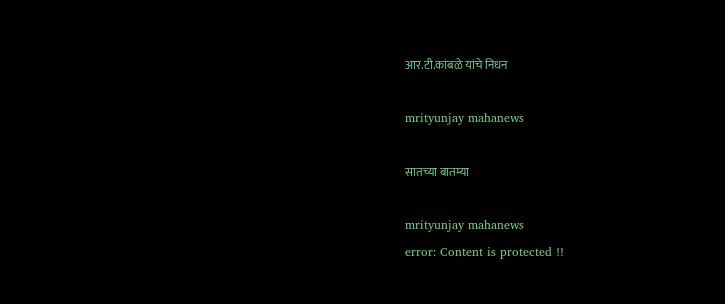आर.टी.कांबळे यांचे निधन

mrityunjay mahanews

सातच्या बातम्या

mrityunjay mahanews
error: Content is protected !!